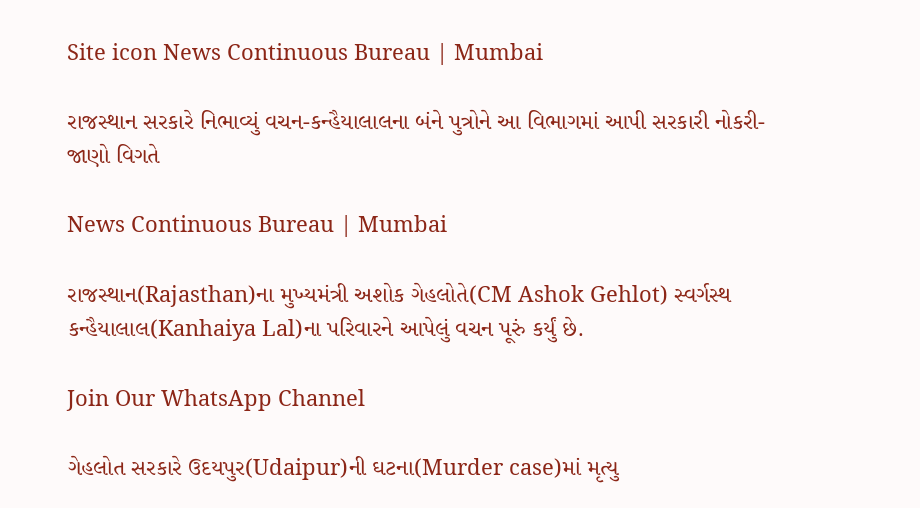Site icon News Continuous Bureau | Mumbai

રાજસ્થાન સરકારે નિભાવ્યું વચન-કન્હૈયાલાલના બંને પુત્રોને આ વિભાગમાં આપી સરકારી નોકરી- જાણો વિગતે

News Continuous Bureau | Mumbai

રાજસ્થાન(Rajasthan)ના મુખ્યમંત્રી અશોક ગેહલોતે(CM Ashok Gehlot) સ્વર્ગસ્થ કન્હૈયાલાલ(Kanhaiya Lal)ના પરિવારને આપેલું વચન પૂરું કર્યું છે.

Join Our WhatsApp Channel

ગેહલોત સરકારે ઉદયપુર(Udaipur)ની ઘટના(Murder case)માં મૃત્યુ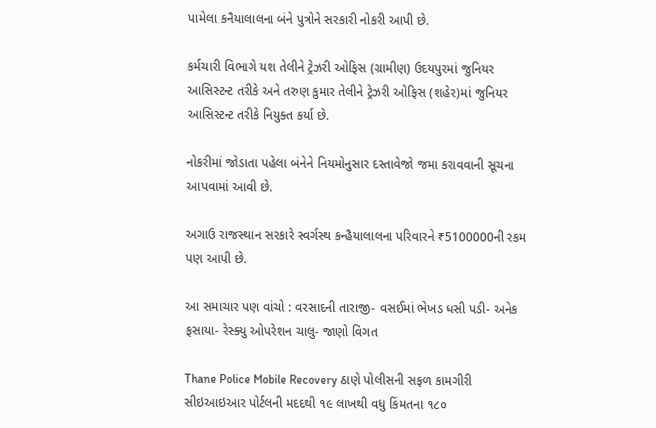પામેલા કનૈયાલાલના બંને પુત્રોને સરકારી નોકરી આપી છે.

કર્મચારી વિભાગે યશ તેલીને ટ્રેઝરી ઓફિસ (ગ્રામીણ) ઉદયપુરમાં જુનિયર આસિસ્ટન્ટ તરીકે અને તરુણ કુમાર તેલીને ટ્રેઝરી ઓફિસ (શહેર)માં જુનિયર આસિસ્ટન્ટ તરીકે નિયુક્ત કર્યા છે.

નોકરીમાં જોડાતા પહેલા બંનેને નિયમોનુસાર દસ્તાવેજો જમા કરાવવાની સૂચના આપવામાં આવી છે.

અગાઉ રાજસ્થાન સરકારે સ્વર્ગસ્થ કન્હૈયાલાલના પરિવારને ₹5100000ની રકમ પણ આપી છે.

આ સમાચાર પણ વાંચો : વરસાદની તારાજી- વસઈમાં ભેખડ ધસી પડી- અનેક ફસાયા- રેસ્ક્યુ ઓપરેશન ચાલુ- જાણો વિગત

Thane Police Mobile Recovery ઠાણે પોલીસની સફળ કામગીરી સીઇઆઇઆર પોર્ટલની મદદથી ૧૯ લાખથી વધુ કિંમતના ૧૮૦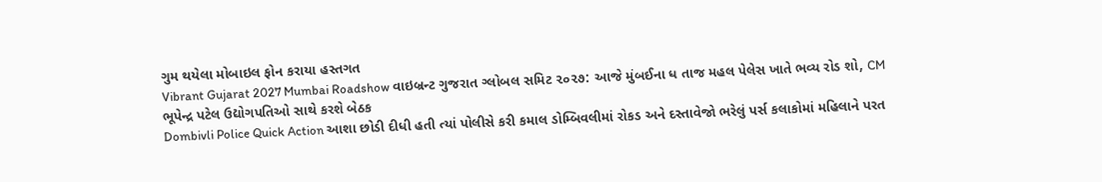ગુમ થયેલા મોબાઇલ ફોન કરાયા હસ્તગત
Vibrant Gujarat 2027 Mumbai Roadshow વાઇબ્રન્ટ ગુજરાત ગ્લોબલ સમિટ ૨૦૨૭: આજે મુંબઈના ધ તાજ મહલ પેલેસ ખાતે ભવ્ય રોડ શો, CM ભૂપેન્દ્ર પટેલ ઉદ્યોગપતિઓ સાથે કરશે બેઠક
Dombivli Police Quick Action આશા છોડી દીધી હતી ત્યાં પોલીસે કરી કમાલ ડોમ્બિવલીમાં રોકડ અને દસ્તાવેજો ભરેલું પર્સ કલાકોમાં મહિલાને પરત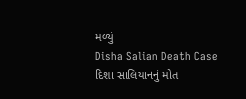મળ્યું
Disha Salian Death Case દિશા સાલિયાનનું મોત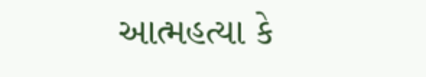આત્મહત્યા કે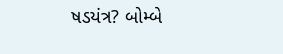ષડયંત્ર? બોમ્બે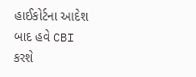હાઈકોર્ટના આદેશ બાદ હવે CBI કરશે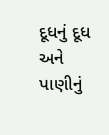દૂધનું દૂધ અને પાણીનું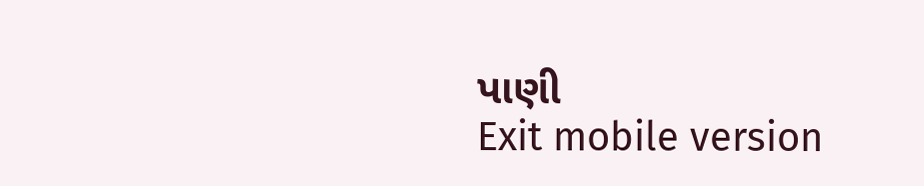પાણી
Exit mobile version